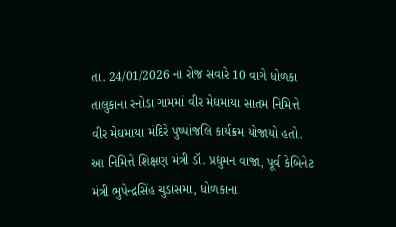તા. 24/01/2026 ના રોજ સવારે 10 વાગે ધોળકા તાલુકાના રનોડા ગામમાં વીર મેઘમાયા સાતમ નિમિત્તે વીર મેઘમાયા મંદિરે પુષ્પાંજલિ કાર્યક્રમ યોજાયો હતો. આ નિમિત્તે શિક્ષણ મંત્રી ડૉ. પ્રદ્યુમન વાજા, પૂર્વ કેબિનેટ મંત્રી ભુપેન્દ્રસિંહ ચુડાસમા, ધોળકાના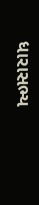ધારાસભ્ય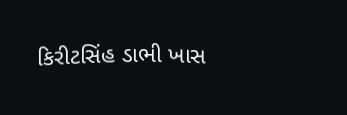કિરીટસિંહ ડાભી ખાસ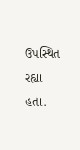ઉપસ્થિત રહ્યા હતા.